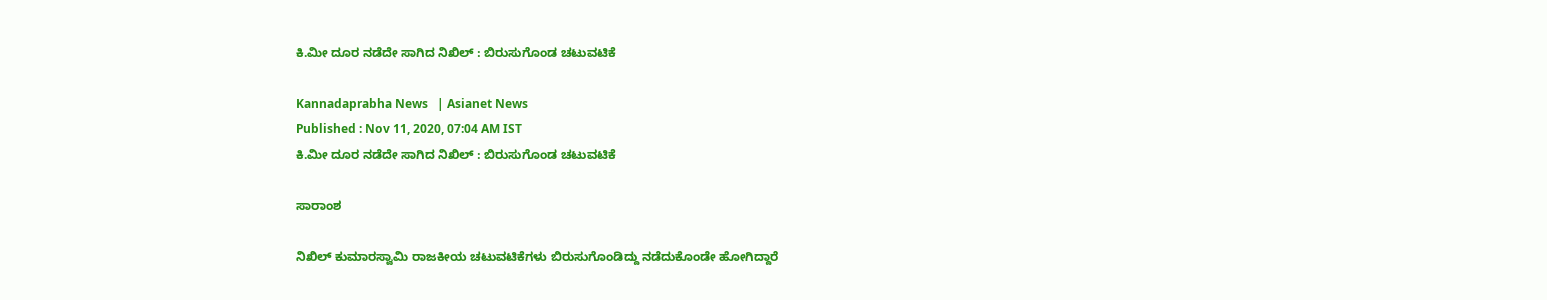ಕಿ.ಮೀ ದೂರ ನಡೆದೇ ಸಾಗಿದ ನಿಖಿಲ್ : ಬಿರುಸುಗೊಂಡ ಚಟುವಟಿಕೆ

Kannadaprabha News   | Asianet News
Published : Nov 11, 2020, 07:04 AM IST
ಕಿ.ಮೀ ದೂರ ನಡೆದೇ ಸಾಗಿದ ನಿಖಿಲ್ : ಬಿರುಸುಗೊಂಡ ಚಟುವಟಿಕೆ

ಸಾರಾಂಶ

ನಿಖಿಲ್ ಕುಮಾರಸ್ವಾಮಿ ರಾಜಕೀಯ ಚಟುವಟಿಕೆಗಳು ಬಿರುಸುಗೊಂಡಿದ್ದು ನಡೆದುಕೊಂಡೇ ಹೋಗಿದ್ದಾರೆ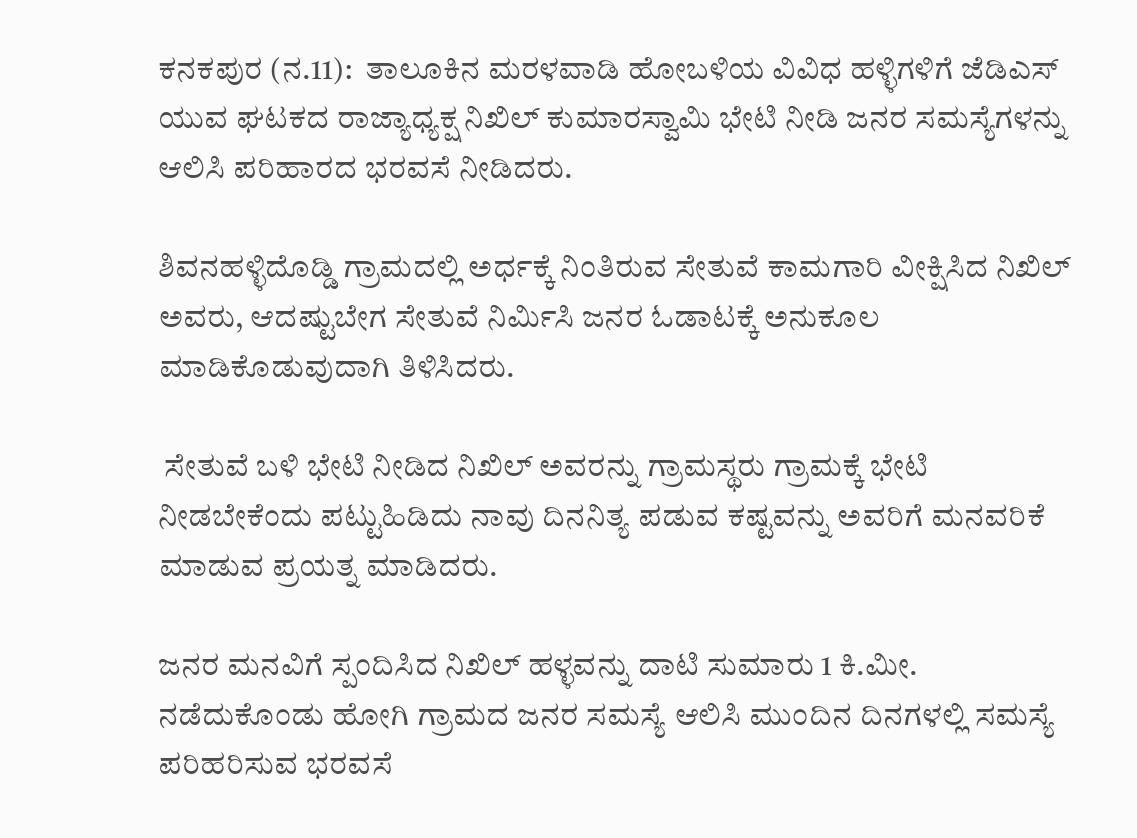ಕನಕಪುರ (ನ.11):  ತಾಲೂಕಿನ ಮರಳವಾಡಿ ಹೋಬಳಿಯ ವಿವಿಧ ಹಳ್ಳಿಗಳಿಗೆ ಜೆಡಿಎಸ್‌ ಯುವ ಘಟಕದ ರಾಜ್ಯಾಧ್ಯಕ್ಷ ನಿಖಿಲ್‌ ಕುಮಾರಸ್ವಾಮಿ ಭೇಟಿ ನೀಡಿ ಜನರ ಸಮಸ್ಯೆಗಳನ್ನು ಆಲಿಸಿ ಪರಿಹಾರದ ಭರವಸೆ ನೀಡಿದರು.

ಶಿವನಹಳ್ಳಿದೊಡ್ಡಿ ಗ್ರಾಮದಲ್ಲಿ ಅರ್ಧಕ್ಕೆ ನಿಂತಿರುವ ಸೇತುವೆ ಕಾಮಗಾರಿ ವೀಕ್ಷಿಸಿದ ನಿಖಿಲ್‌ ಅವರು, ಆದಷ್ಟುಬೇಗ ಸೇತುವೆ ನಿರ್ಮಿಸಿ ಜನರ ಓಡಾಟಕ್ಕೆ ಅನುಕೂಲ ಮಾಡಿಕೊಡುವುದಾಗಿ ತಿಳಿಸಿದರು.

 ಸೇತುವೆ ಬಳಿ ಭೇಟಿ ನೀಡಿದ ನಿಖಿಲ್ ಅವರನ್ನು ಗ್ರಾಮಸ್ಥರು ಗ್ರಾಮಕ್ಕೆ ಭೇಟಿ ನೀಡಬೇಕೆಂದು ಪಟ್ಟುಹಿಡಿದು ನಾವು ದಿನನಿತ್ಯ ಪಡುವ ಕಷ್ಟವನ್ನು ಅವರಿಗೆ ಮನವರಿಕೆ ಮಾಡುವ ಪ್ರಯತ್ನ ಮಾಡಿದರು.

ಜನರ ಮನವಿಗೆ ಸ್ಪಂದಿಸಿದ ನಿಖಿಲ್ ಹಳ್ಳವನ್ನು ದಾಟಿ ಸುಮಾರು 1 ಕಿ.ಮೀ. ನಡೆದುಕೊಂಡು ಹೋಗಿ ಗ್ರಾಮದ ಜನರ ಸಮಸ್ಯೆ ಆಲಿಸಿ ಮುಂದಿನ ದಿನಗಳಲ್ಲಿ ಸಮಸ್ಯೆ ಪರಿಹರಿಸುವ ಭರವಸೆ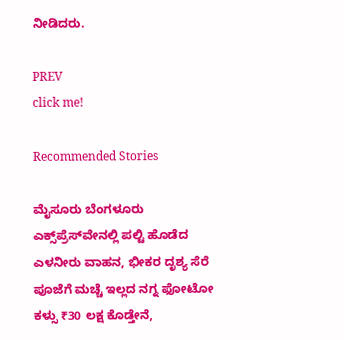ನೀಡಿದರು.

PREV
click me!

Recommended Stories

ಮೈಸೂರು ಬೆಂಗಳೂರು ಎಕ್ಸ್‌‍‌ಪ್ರೆಸ್‌ವೇನಲ್ಲಿ ಪಲ್ಟಿ ಹೊಡೆದ ಎಳನೀರು ವಾಹನ, ಭೀಕರ ದೃಶ್ಯ ಸೆರೆ
ಪೂಜೆಗೆ ಮಚ್ಚೆ ಇಲ್ಲದ ನಗ್ನ ಫೋಟೋ ಕಳ್ಸು ₹30 ಲಕ್ಷ ಕೊಡ್ತೇನೆ,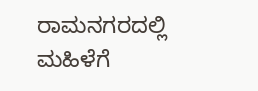ರಾಮನಗರದಲ್ಲಿ ಮಹಿಳೆಗೆ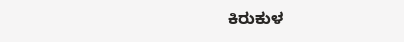ಕಿರುಕುಳ